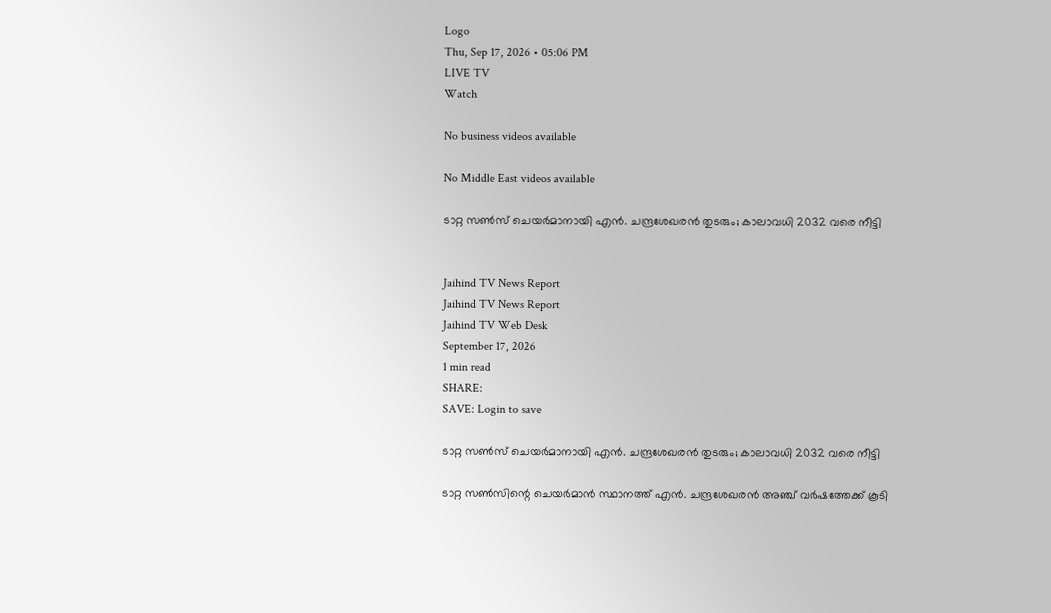Logo
Thu, Sep 17, 2026 • 05:06 PM
LIVE TV
Watch

No business videos available

No Middle East videos available

ടാറ്റ സൺസ് ചെയർമാനായി എൻ. ചന്ദ്രശേഖരൻ തുടരും; കാലാവധി 2032 വരെ നീട്ടി


Jaihind TV News Report
Jaihind TV News Report
Jaihind TV Web Desk
September 17, 2026
1 min read
SHARE:
SAVE: Login to save

ടാറ്റ സൺസ് ചെയർമാനായി എൻ. ചന്ദ്രശേഖരൻ തുടരും; കാലാവധി 2032 വരെ നീട്ടി

ടാറ്റ സൺസിന്റെ ചെയർമാൻ സ്ഥാനത്ത് എൻ. ചന്ദ്രശേഖരൻ അഞ്ച് വർഷത്തേക്ക് കൂടി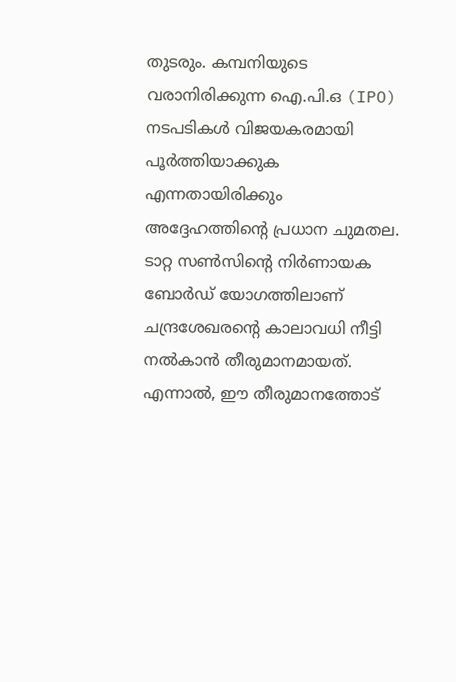തുടരും. കമ്പനിയുടെ വരാനിരിക്കുന്ന ഐ.പി.ഒ (IPO) നടപടികൾ വിജയകരമായി പൂർത്തിയാക്കുക എന്നതായിരിക്കും അദ്ദേഹത്തിന്റെ പ്രധാന ചുമതല. ടാറ്റ സൺസിന്റെ നിർണായക ബോർഡ് യോഗത്തിലാണ് ചന്ദ്രശേഖരന്റെ കാലാവധി നീട്ടി നൽകാൻ തീരുമാനമായത്. എന്നാൽ, ഈ തീരുമാനത്തോട്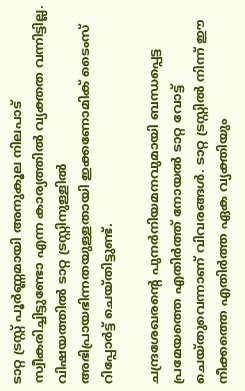ടാറ്റ ട്രസ്റ്റ് പൂർണ്ണമായി അനുകൂല നിലപാട് സ്വീകരിച്ചിട്ടുണ്ടോ എന്ന കാര്യത്തിൽ വ്യക്തത വന്നിട്ടില്ല. വിഷയത്തിൽ ടാറ്റ ട്രസ്റ്റിനുള്ളിൽ അഭിപ്രായഭിന്നതയുള്ളതായി ഇക്കണോമിക് ടൈംസ് റിപ്പോർട്ട് ചെയ്തിട്ടുണ്ട്.

ചന്ദ്രശേഖരന്റെ പുനർനിയമനവുമായി ബന്ധപ്പെട്ട പ്രമേയത്തെ എതിർത്ത് നോയൽ ടാറ്റ വോട്ട് ചെയ്തുവെന്നാണ് വിവരങ്ങൾ. ടാറ്റ ട്രസ്റ്റിൽ നിന്ന് ഈ നീക്കത്തെ എതിർത്ത ഏക വ്യക്തിയും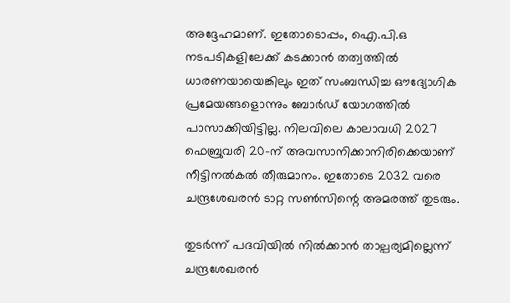അദ്ദേഹമാണ്. ഇതോടൊപ്പം, ഐ.പി.ഒ നടപടികളിലേക്ക് കടക്കാൻ തത്വത്തിൽ ധാരണയായെങ്കിലും ഇത് സംബന്ധിച്ച ഔദ്യോഗിക പ്രമേയങ്ങളൊന്നും ബോർഡ് യോഗത്തിൽ പാസാക്കിയിട്ടില്ല. നിലവിലെ കാലാവധി 2027 ഫെബ്രുവരി 20-ന് അവസാനിക്കാനിരിക്കെയാണ് നീട്ടിനൽകൽ തീരുമാനം. ഇതോടെ 2032 വരെ ചന്ദ്രശേഖരൻ ടാറ്റ സൺസിന്റെ അമരത്ത് തുടരും.

തുടർന്ന് പദവിയിൽ നിൽക്കാൻ താല്പര്യമില്ലെന്ന് ചന്ദ്രശേഖരൻ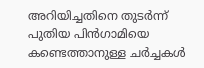അറിയിച്ചതിനെ തുടർന്ന് പുതിയ പിൻഗാമിയെ കണ്ടെത്താനുള്ള ചർച്ചകൾ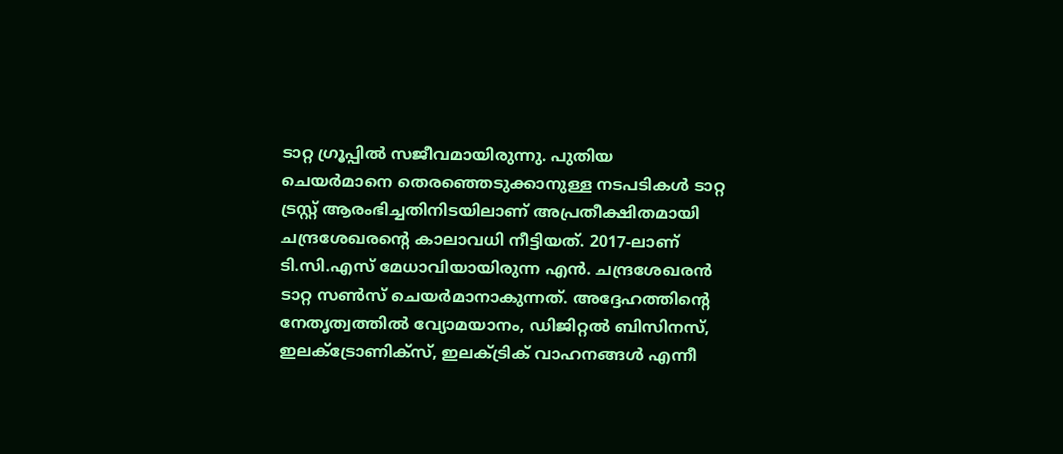ടാറ്റ ഗ്രൂപ്പിൽ സജീവമായിരുന്നു. പുതിയ ചെയർമാനെ തെരഞ്ഞെടുക്കാനുള്ള നടപടികൾ ടാറ്റ ട്രസ്റ്റ് ആരംഭിച്ചതിനിടയിലാണ് അപ്രതീക്ഷിതമായി ചന്ദ്രശേഖരന്റെ കാലാവധി നീട്ടിയത്. 2017-ലാണ് ടി.സി.എസ് മേധാവിയായിരുന്ന എൻ. ചന്ദ്രശേഖരൻ ടാറ്റ സൺസ് ചെയർമാനാകുന്നത്. അദ്ദേഹത്തിന്റെ നേതൃത്വത്തിൽ വ്യോമയാനം, ഡിജിറ്റൽ ബിസിനസ്, ഇലക്ട്രോണിക്സ്, ഇലക്ട്രിക് വാഹനങ്ങൾ എന്നീ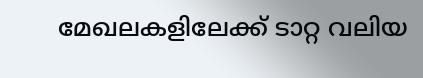മേഖലകളിലേക്ക് ടാറ്റ വലിയ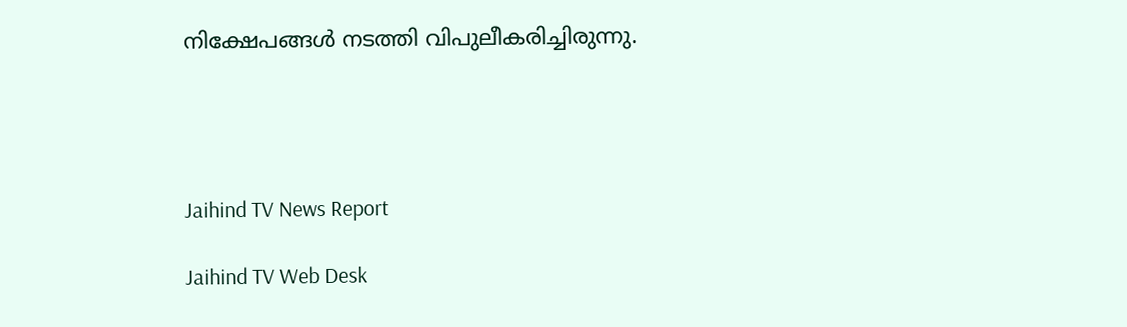നിക്ഷേപങ്ങൾ നടത്തി വിപുലീകരിച്ചിരുന്നു.




Jaihind TV News Report

Jaihind TV Web Desk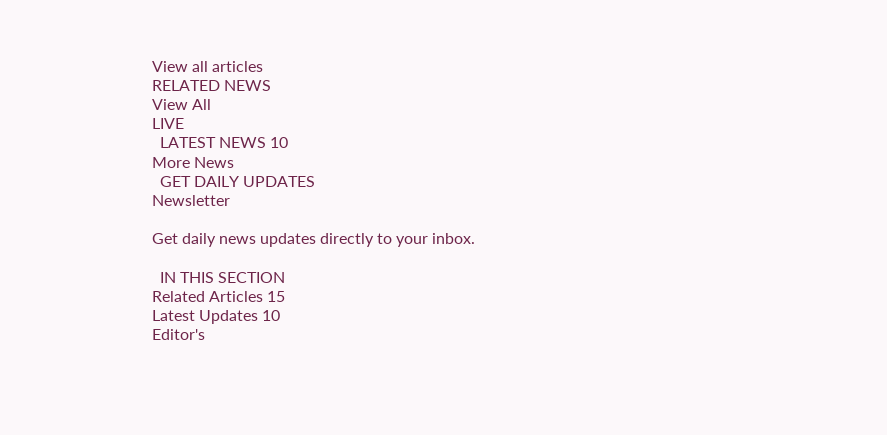View all articles
RELATED NEWS
View All
LIVE
  LATEST NEWS 10
More News
  GET DAILY UPDATES
Newsletter

Get daily news updates directly to your inbox.

  IN THIS SECTION
Related Articles 15
Latest Updates 10
Editor's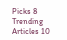Picks 8
Trending Articles 10